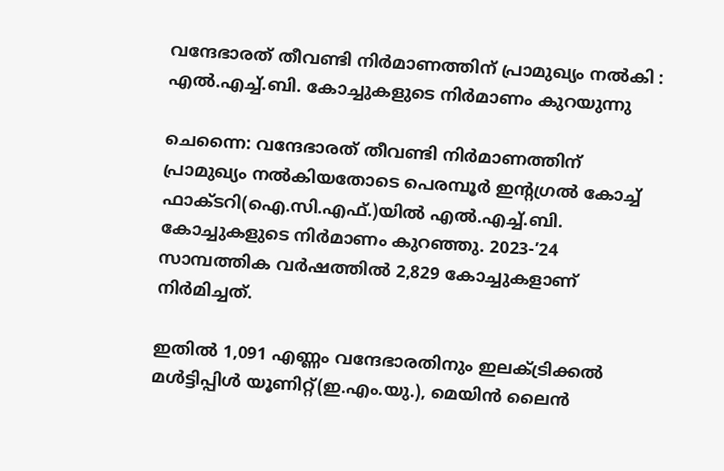വന്ദേഭാരത് തീവണ്ടി നിർമാണത്തിന് പ്രാമുഖ്യം നൽകി : എൽ.എച്ച്.ബി. കോച്ചുകളുടെ നിർമാണം കുറയുന്നു

ചെന്നൈ: വന്ദേഭാരത് തീവണ്ടി നിർമാണത്തിന് പ്രാമുഖ്യം നൽകിയതോടെ പെരമ്പൂർ ഇന്റഗ്രൽ കോച്ച് ഫാക്ടറി(ഐ.സി.എഫ്.)യിൽ എൽ.എച്ച്.ബി. കോച്ചുകളുടെ നിർമാണം കുറഞ്ഞു. 2023-’24 സാമ്പത്തിക വർഷത്തിൽ 2,829 കോച്ചുകളാണ് നിർമിച്ചത്.

ഇതിൽ 1,091 എണ്ണം വന്ദേഭാരതിനും ഇലക്‌ട്രിക്കൽ മൾട്ടിപ്പിൾ യൂണിറ്റ്(ഇ.എം.യു.), മെയിൻ ലൈൻ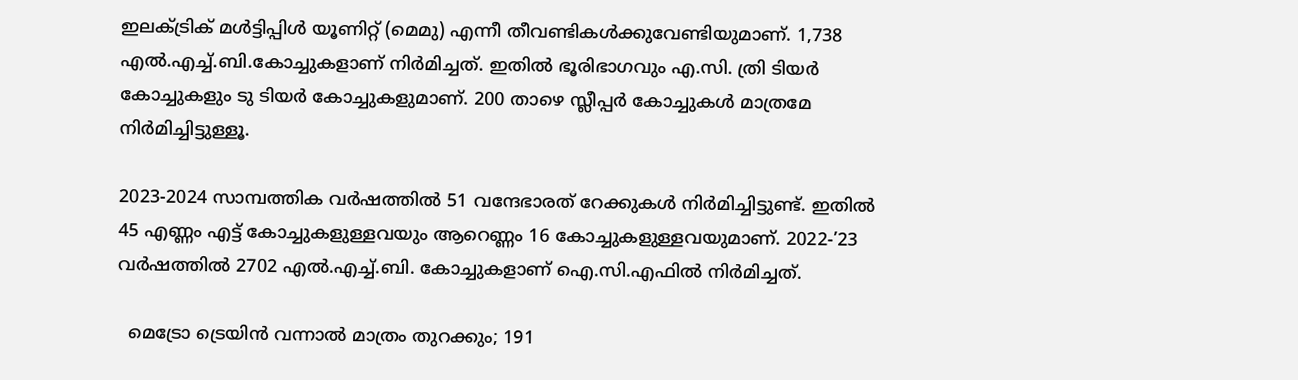ഇലക്‌ട്രിക് മൾട്ടിപ്പിൾ യൂണിറ്റ് (മെമു) എന്നീ തീവണ്ടികൾക്കുവേണ്ടിയുമാണ്. 1,738 എൽ.എച്ച്.ബി.കോച്ചുകളാണ് നിർമിച്ചത്. ഇതിൽ ഭൂരിഭാഗവും എ.സി. ത്രി ടിയർ കോച്ചുകളും ടു ടിയർ കോച്ചുകളുമാണ്. 200 താഴെ സ്ലീപ്പർ കോച്ചുകൾ മാത്രമേ നിർമിച്ചിട്ടുള്ളൂ.

2023-2024 സാമ്പത്തിക വർഷത്തിൽ 51 വന്ദേഭാരത് റേക്കുകൾ നിർമിച്ചിട്ടുണ്ട്. ഇതിൽ 45 എണ്ണം എട്ട് കോച്ചുകളുള്ളവയും ആറെണ്ണം 16 കോച്ചുകളുള്ളവയുമാണ്. 2022-’23 വർഷത്തിൽ 2702 എൽ.എച്ച്.ബി. കോച്ചുകളാണ് ഐ.സി.എഫിൽ നിർമിച്ചത്.

  മെട്രോ ട്രെയിൻ വന്നാൽ മാത്രം തുറക്കും; 191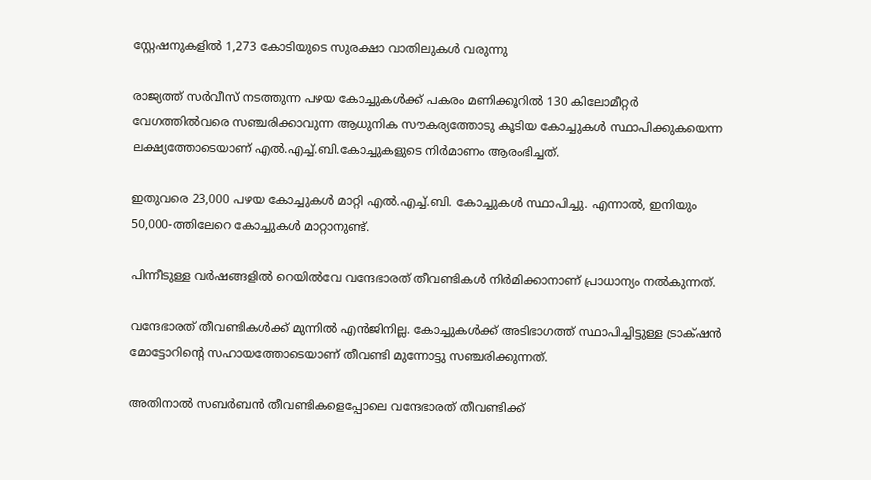സ്റ്റേഷനുകളിൽ 1,273 കോടിയുടെ സുരക്ഷാ വാതിലുകൾ വരുന്നു

രാജ്യത്ത് സർവീസ് നടത്തുന്ന പഴയ കോച്ചുകൾക്ക് പകരം മണിക്കൂറിൽ 130 കിലോമീറ്റർ വേഗത്തിൽവരെ സഞ്ചരിക്കാവുന്ന ആധുനിക സൗകര്യത്തോടു കൂടിയ കോച്ചുകൾ സ്ഥാപിക്കുകയെന്ന ലക്ഷ്യത്തോടെയാണ് എൽ.എച്ച്.ബി.കോച്ചുകളുടെ നിർമാണം ആരംഭിച്ചത്.

ഇതുവരെ 23,000 പഴയ കോച്ചുകൾ മാറ്റി എൽ.എച്ച്.ബി. കോച്ചുകൾ സ്ഥാപിച്ചു. എന്നാൽ, ഇനിയും 50,000-ത്തിലേറെ കോച്ചുകൾ മാറ്റാനുണ്ട്.

പിന്നീടുള്ള വർഷങ്ങളിൽ റെയിൽവേ വന്ദേഭാരത് തീവണ്ടികൾ നിർമിക്കാനാണ് പ്രാധാന്യം നൽകുന്നത്.

വന്ദേഭാരത് തീവണ്ടികൾക്ക് മുന്നിൽ എൻജിനില്ല. കോച്ചുകൾക്ക് അടിഭാഗത്ത് സ്ഥാപിച്ചിട്ടുള്ള ട്രാക്‌ഷൻ മോട്ടോറിന്റെ സഹായത്തോടെയാണ് തീവണ്ടി മുന്നോട്ടു സഞ്ചരിക്കുന്നത്.

അതിനാൽ സബർബൻ തീവണ്ടികളെപ്പോലെ വന്ദേഭാരത് തീവണ്ടിക്ക്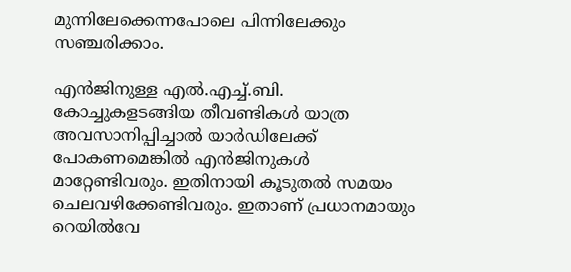മുന്നിലേക്കെന്നപോലെ പിന്നിലേക്കും സഞ്ചരിക്കാം.

എൻജിനുള്ള എൽ.എച്ച്.ബി. കോച്ചുകളടങ്ങിയ തീവണ്ടികൾ യാത്ര അവസാനിപ്പിച്ചാൽ യാർഡിലേക്ക് പോകണമെങ്കിൽ എൻജിനുകൾ മാറ്റേണ്ടിവരും. ഇതിനായി കൂടുതൽ സമയം ചെലവഴിക്കേണ്ടിവരും. ഇതാണ് പ്രധാനമായും റെയിൽവേ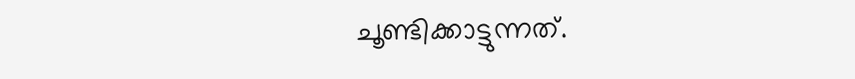ചൂണ്ടിക്കാട്ടുന്നത്.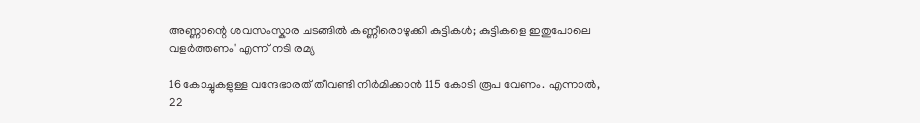അണ്ണാന്റെ ശവസംസ്കാര ചടങ്ങിൽ കണ്ണീരൊഴുക്കി കുട്ടികൾ; കുട്ടികളെ ഇതുപോലെ വളർത്തണം' എന്ന് നടി രമ്യ

16 കോച്ചുകളുള്ള വന്ദേഭാരത് തീവണ്ടി നിർമിക്കാൻ 115 കോടി രൂപ വേണം. എന്നാൽ, 22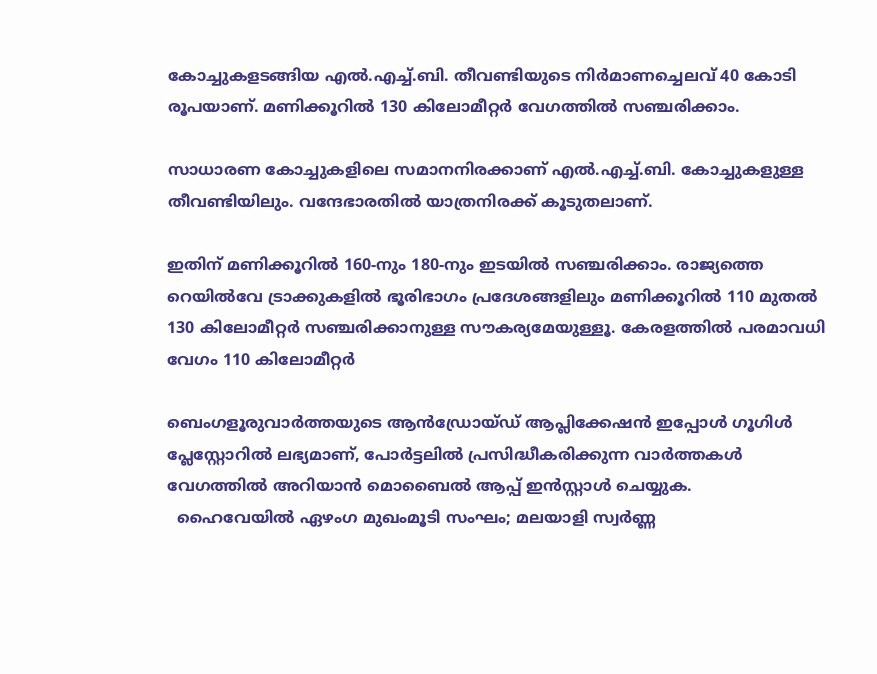കോച്ചുകളടങ്ങിയ എൽ.എച്ച്.ബി. തീവണ്ടിയുടെ നിർമാണച്ചെലവ് 40 കോടി രൂപയാണ്. മണിക്കൂറിൽ 130 കിലോമീറ്റർ വേഗത്തിൽ സഞ്ചരിക്കാം.

സാധാരണ കോച്ചുകളിലെ സമാനനിരക്കാണ് എൽ.എച്ച്.ബി. കോച്ചുകളുള്ള തീവണ്ടിയിലും. വന്ദേഭാരതിൽ യാത്രനിരക്ക് കൂടുതലാണ്.

ഇതിന് മണിക്കൂറിൽ 160-നും 180-നും ഇടയിൽ സഞ്ചരിക്കാം. രാജ്യത്തെ റെയിൽവേ ട്രാക്കുകളിൽ ഭൂരിഭാഗം പ്രദേശങ്ങളിലും മണിക്കൂറിൽ 110 മുതൽ 130 കിലോമീറ്റർ സഞ്ചരിക്കാനുള്ള സൗകര്യമേയുള്ളൂ. കേരളത്തിൽ പരമാവധി വേഗം 110 കിലോമീറ്റർ

ബെംഗളൂരുവാർത്തയുടെ ആൻഡ്രോയ്ഡ് ആപ്ലിക്കേഷൻ ഇപ്പോൾ ഗൂഗിൾ പ്ലേസ്റ്റോറിൽ ലഭ്യമാണ്, പോർട്ടലിൽ പ്രസിദ്ധീകരിക്കുന്ന വാർത്തകൾ വേഗത്തിൽ അറിയാൻ മൊബൈൽ ആപ്പ് ഇൻസ്റ്റാൾ ചെയ്യുക.
  ഹൈവേയിൽ ഏഴംഗ മുഖംമൂടി സംഘം; മലയാളി സ്വർണ്ണ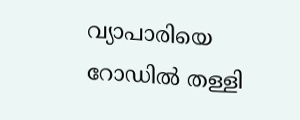വ്യാപാരിയെ റോഡിൽ തള്ളി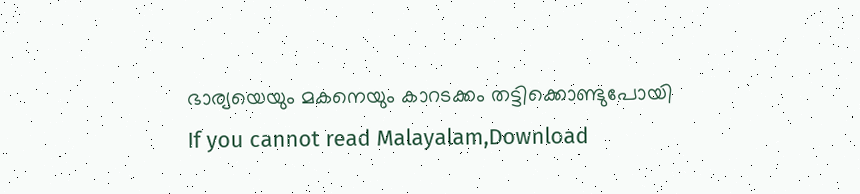ഭാര്യയെയും മകനെയും കാറടക്കം തട്ടിക്കൊണ്ടുപോയി
If you cannot read Malayalam,Download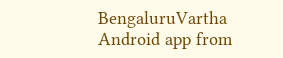BengaluruVartha Android app from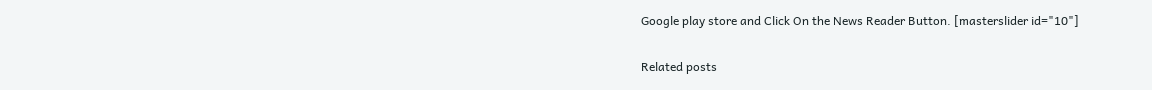Google play store and Click On the News Reader Button. [masterslider id="10"]

Related posts